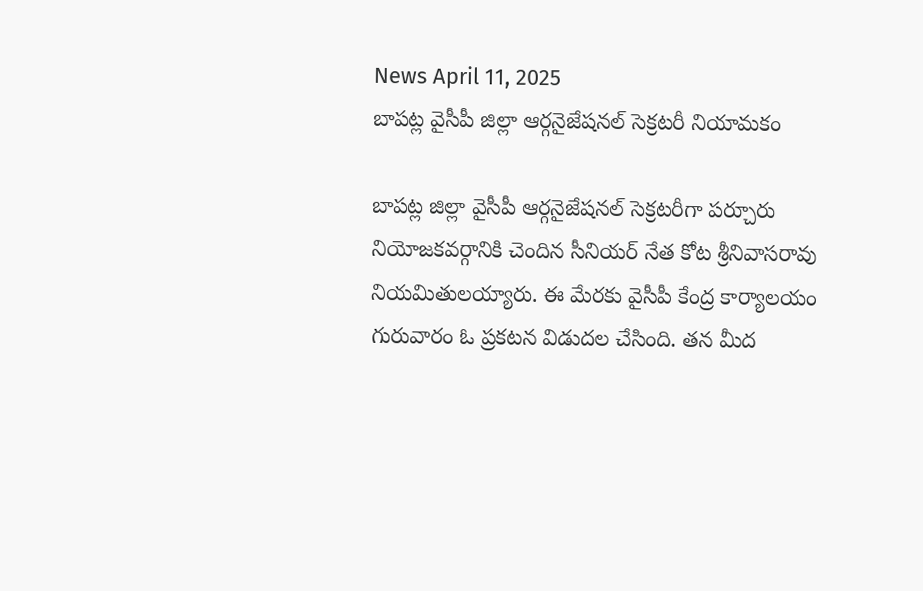News April 11, 2025
బాపట్ల వైసీపీ జిల్లా ఆర్గనైజేషనల్ సెక్రటరీ నియామకం

బాపట్ల జిల్లా వైసీపీ ఆర్గనైజేషనల్ సెక్రటరీగా పర్చూరు నియోజకవర్గానికి చెందిన సీనియర్ నేత కోట శ్రీనివాసరావు నియమితులయ్యారు. ఈ మేరకు వైసీపీ కేంద్ర కార్యాలయం గురువారం ఓ ప్రకటన విడుదల చేసింది. తన మీద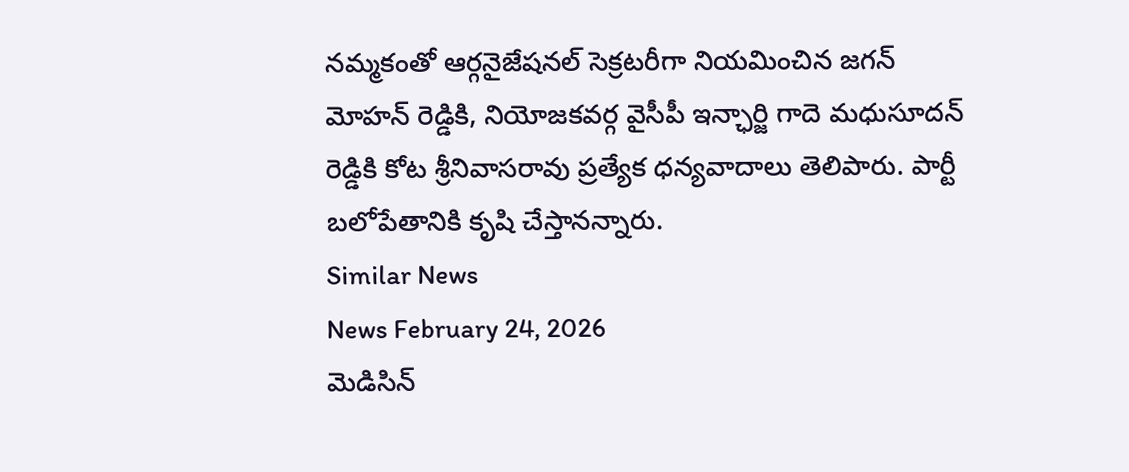నమ్మకంతో ఆర్గనైజేషనల్ సెక్రటరీగా నియమించిన జగన్ మోహన్ రెడ్డికి, నియోజకవర్గ వైసీపీ ఇన్ఛార్జి గాదె మధుసూదన్ రెడ్డికి కోట శ్రీనివాసరావు ప్రత్యేక ధన్యవాదాలు తెలిపారు. పార్టీ బలోపేతానికి కృషి చేస్తానన్నారు.
Similar News
News February 24, 2026
మెడిసిన్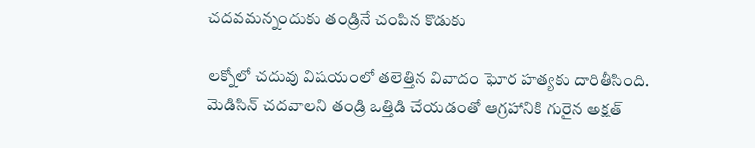చదవమన్నందుకు తండ్రినే చంపిన కొడుకు

లక్నోలో చదువు విషయంలో తలెత్తిన వివాదం ఘోర హత్యకు దారితీసింది. మెడిసిన్ చదవాలని తండ్రి ఒత్తిడి చేయడంతో ఆగ్రహానికి గురైన అక్షత్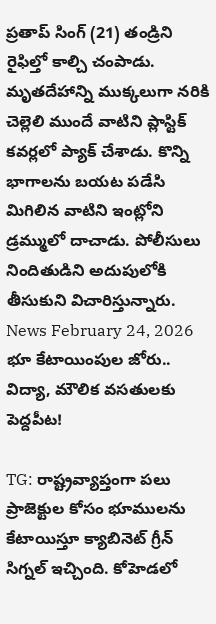ప్రతాప్ సింగ్ (21) తండ్రిని రైఫిల్తో కాల్చి చంపాడు. మృతదేహాన్ని ముక్కలుగా నరికి చెల్లెలి ముందే వాటిని ప్లాస్టిక్ కవర్లలో ప్యాక్ చేశాడు. కొన్ని భాగాలను బయట పడేసి మిగిలిన వాటిని ఇంట్లోని డ్రమ్ములో దాచాడు. పోలీసులు నిందితుడిని అదుపులోకి తీసుకుని విచారిస్తున్నారు.
News February 24, 2026
భూ కేటాయింపుల జోరు.. విద్యా, మౌలిక వసతులకు పెద్దపీట!

TG: రాష్ట్రవ్యాప్తంగా పలు ప్రాజెక్టుల కోసం భూములను కేటాయిస్తూ క్యాబినెట్ గ్రీన్ సిగ్నల్ ఇచ్చింది. కోహెడలో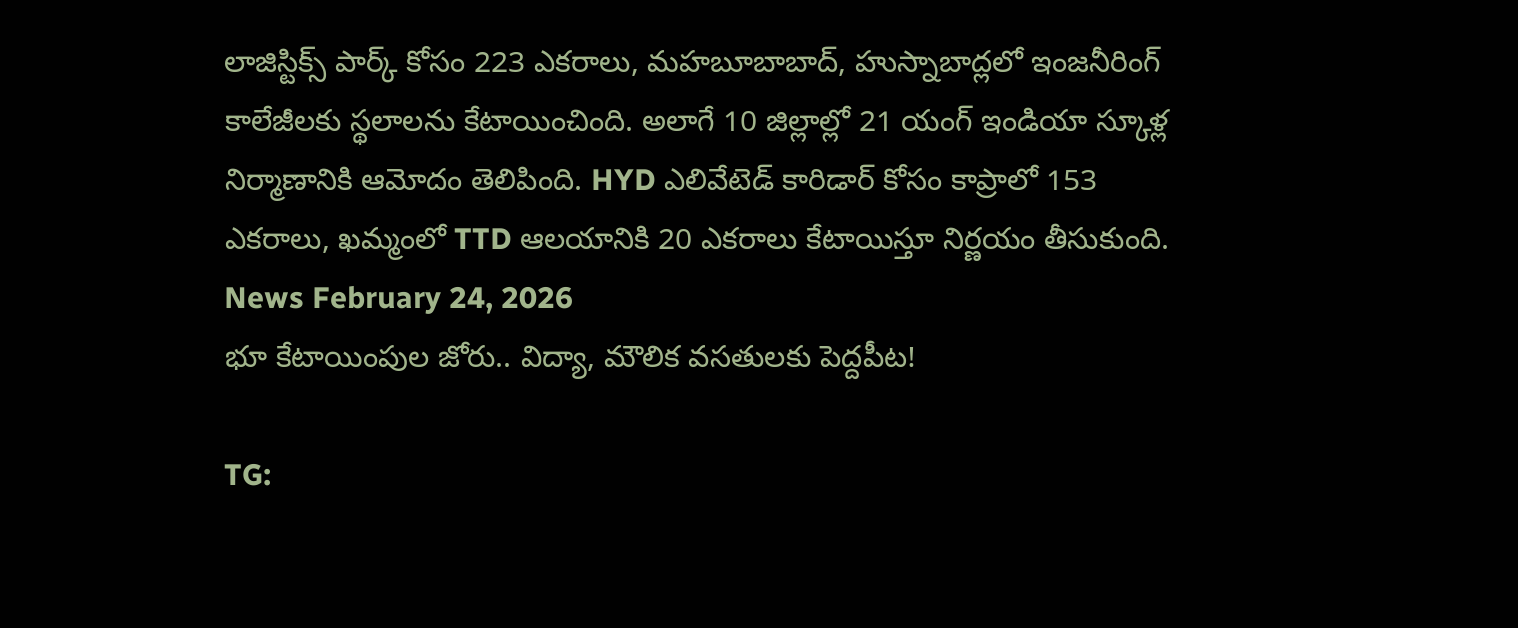లాజిస్టిక్స్ పార్క్ కోసం 223 ఎకరాలు, మహబూబాబాద్, హుస్నాబాద్లలో ఇంజనీరింగ్ కాలేజీలకు స్థలాలను కేటాయించింది. అలాగే 10 జిల్లాల్లో 21 యంగ్ ఇండియా స్కూళ్ల నిర్మాణానికి ఆమోదం తెలిపింది. HYD ఎలివేటెడ్ కారిడార్ కోసం కాప్రాలో 153 ఎకరాలు, ఖమ్మంలో TTD ఆలయానికి 20 ఎకరాలు కేటాయిస్తూ నిర్ణయం తీసుకుంది.
News February 24, 2026
భూ కేటాయింపుల జోరు.. విద్యా, మౌలిక వసతులకు పెద్దపీట!

TG: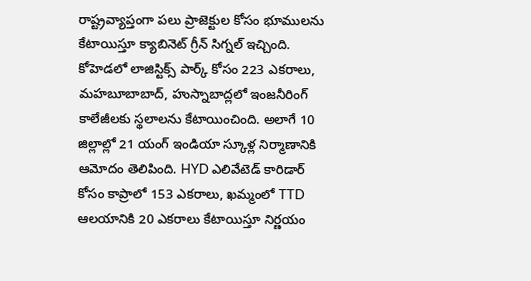రాష్ట్రవ్యాప్తంగా పలు ప్రాజెక్టుల కోసం భూములను కేటాయిస్తూ క్యాబినెట్ గ్రీన్ సిగ్నల్ ఇచ్చింది. కోహెడలో లాజిస్టిక్స్ పార్క్ కోసం 223 ఎకరాలు, మహబూబాబాద్, హుస్నాబాద్లలో ఇంజనీరింగ్ కాలేజీలకు స్థలాలను కేటాయించింది. అలాగే 10 జిల్లాల్లో 21 యంగ్ ఇండియా స్కూళ్ల నిర్మాణానికి ఆమోదం తెలిపింది. HYD ఎలివేటెడ్ కారిడార్ కోసం కాప్రాలో 153 ఎకరాలు, ఖమ్మంలో TTD ఆలయానికి 20 ఎకరాలు కేటాయిస్తూ నిర్ణయం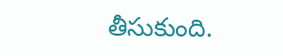తీసుకుంది.